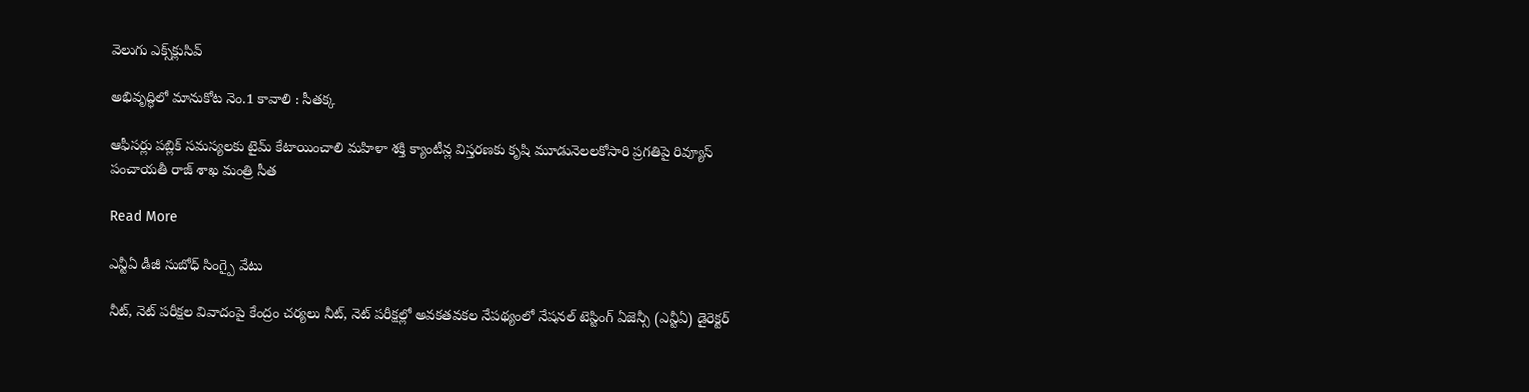వెలుగు ఎక్స్‌క్లుసివ్

అభివృద్ధిలో మానుకోట నెం.1 కావాలి : సీతక్క

ఆఫీసర్లు పబ్లిక్ సమస్యలకు టైమ్ కేటాయించాలి మహిళా శక్తి క్యాంటీన్ల విస్తరణకు కృషి మూడునెలలకోసారి ప్రగతిపై రివ్యూస్ పంచాయతీ రాజ్ శాఖ మంత్రి సీత

Read More

ఎన్టీఏ డీజీ సుబోధ్ సింగ్పై వేటు

నీట్, నెట్ పరీక్షల వివాదంపై కేంద్రం చర్యలు నీట్, నెట్ పరీక్షల్లో అవకతవకల నేపథ్యంలో నేషనల్ టెస్టింగ్ ఏజెన్సీ (ఎన్టీఏ) డైరెక్టర్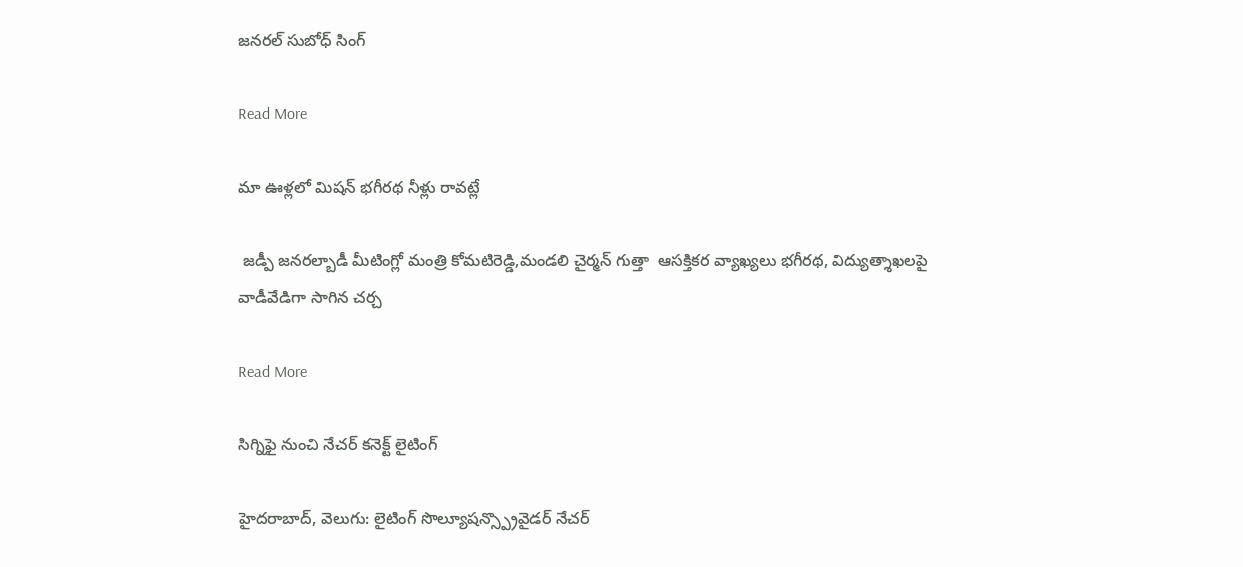జనరల్ సుబోధ్ సింగ్

Read More

మా ఊళ్లలో మిషన్ భగీరథ నీళ్లు రావట్లే

 జడ్పీ జనరల్బాడీ మీటింగ్లో మంత్రి కోమటిరెడ్డి,మండలి చైర్మన్ గుత్తా  ఆసక్తికర వ్యాఖ్యలు భగీరథ, విద్యుత్శాఖలపై వాడీవేడిగా సాగిన చర్చ

Read More

సిగ్నిఫై నుంచి నేచర్ కనెక్ట్ లైటింగ్

హైదరాబాద్, వెలుగు: లైటింగ్ సొల్యూషన్స్ప్రొవైడర్ నేచర్‌‌‌‌‌‌‌‌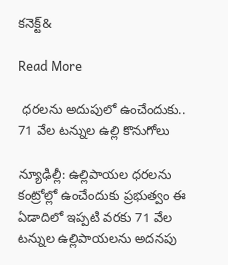కనెక్ట్‌‌‌‌‌‌&

Read More

 ధరలను అదుపులో ఉంచేందుకు.. 71 వేల టన్నుల ఉల్లి కొనుగోలు

న్యూఢిల్లీ: ఉల్లిపాయల ధరలను  కంట్రోల్లో ఉంచేందుకు ప్రభుత్వం ఈ ఏడాదిలో ఇప్పటి వరకు 71 వేల టన్నుల ఉల్లిపాయలను అదనపు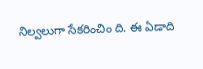నిల్వలుగా సేకరించిం ది. ఈ ఏడాది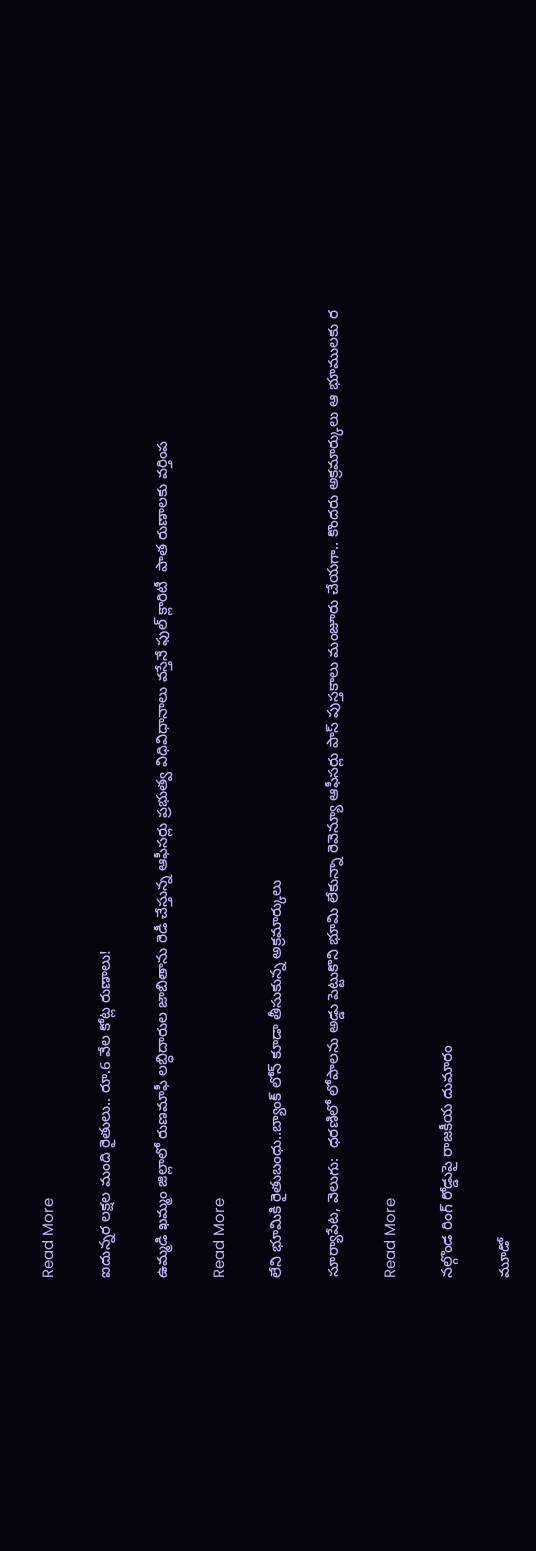Read More

ఐదున్నర లక్షల మంది రైతులు.. రూ.6 వేల కోట్ల రుణాలు!

ఉమ్మడి ఖమ్మం జిల్లాలో రుణమాఫీ లబ్ధిదారుల జాబితాను రెడీ చేస్తున్న ఆఫీసర్లు ప్రభుత్వ విధివిధానాలు వస్తేనే ఫుల్ క్లారిటీ  పాత రుణాలకు వర్తింప

Read More

లేని భూమికి రైతుబంధు..బ్యాంక్ లోన్ కూడా తీసుకున్న అక్రమార్కులు

సూర్యాపేట, వెలుగు:  ధరణిలో లోపాలను అడ్డు పెట్టుకొని భూమి లేకున్నా రెవెన్యూ ఆఫీసర్లు పాస్ పుస్తకాలు మంజూరు చేయగా.. కొందరు అక్రమార్కులు ఆ భూములకు ర

Read More

నల్గొండ రింగ్‌‌‌‌‌‌‌‌ రోడ్డుపై రాజకీయ దుమారం

మూడో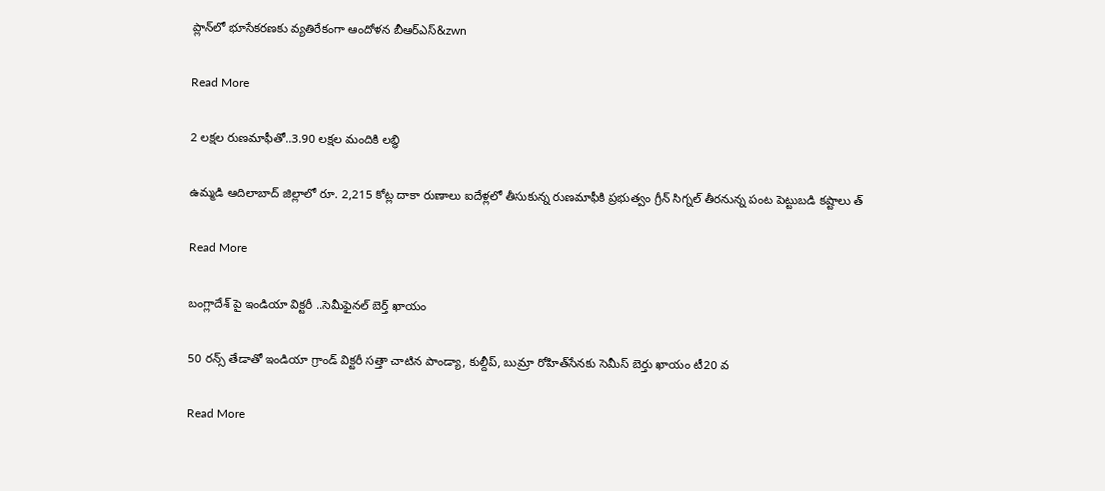ప్లాన్‌‌‌‌‌‌‌‌లో భూసేకరణకు వ్యతిరేకంగా ఆందోళన బీఆర్ఎస్‌‌‌‌‌‌‌&zwn

Read More

2 లక్షల రుణమాఫీతో..3.90 లక్షల మందికి లబ్ధి

ఉమ్మడి ఆదిలాబాద్ జిల్లాలో రూ. 2,215 కోట్ల దాకా రుణాలు ఐదేళ్లలో తీసుకున్న రుణమాఫీకి ప్రభుత్వం గ్రీన్ సిగ్నల్ తీరనున్న పంట పెట్టుబడి కష్టాలు త్

Read More

బంగ్లాదేశ్ పై ఇండియా విక్టరీ ..సెమీఫైనల్ బెర్త్ ఖాయం

50 రన్స్‌‌ తేడాతో ఇండియా గ్రాండ్ విక్టరీ సత్తా చాటిన పాండ్యా, కుల్దీప్, బుమ్రా రోహిత్‌‌సేనకు సెమీస్ బెర్తు ఖాయం టీ20 వ

Read More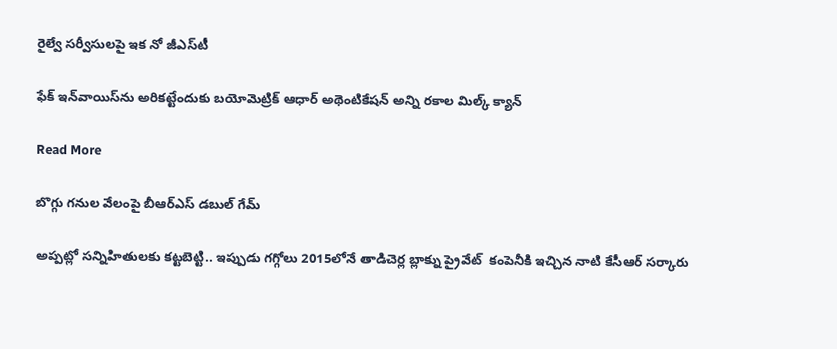రైల్వే సర్వీసులపై ఇక నో జీఎస్‌టీ

ఫేక్ ఇన్‌‌వాయిస్‌‌ను అరికట్టేందుకు బయోమెట్రిక్ ఆధార్‌‌‌‌ అథెంటికేషన్‌‌ అన్ని రకాల మిల్క్ క్యాన్

Read More

బొగ్గు గనుల వేలంపై బీఆర్ఎస్ డబుల్ గేమ్

అప్పట్లో సన్నిహితులకు కట్టబెట్టి.. ఇప్పుడు గగ్గోలు 2015లోనే తాడిచెర్ల బ్లాక్ను ప్రైవేట్  కంపెనీకి ఇచ్చిన నాటి కేసీఆర్ సర్కారు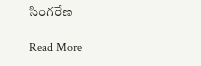సింగరేణ

Read More